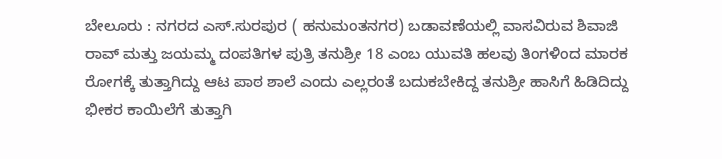ಬೇಲೂರು : ನಗರದ ಎಸ್.ಸುರಪುರ ( ಹನುಮಂತನಗರ) ಬಡಾವಣೆಯಲ್ಲಿ ವಾಸವಿರುವ ಶಿವಾಜಿ ರಾವ್ ಮತ್ತು ಜಯಮ್ಮ ದಂಪತಿಗಳ ಪುತ್ರಿ ತನುಶ್ರೀ 18 ಎಂಬ ಯುವತಿ ಹಲವು ತಿಂಗಳಿಂದ ಮಾರಕ ರೋಗಕ್ಕೆ ತುತ್ತಾಗಿದ್ದು ಆಟ ಪಾಠ ಶಾಲೆ ಎಂದು ಎಲ್ಲರಂತೆ ಬದುಕಬೇಕಿದ್ದ ತನುಶ್ರೀ ಹಾಸಿಗೆ ಹಿಡಿದಿದ್ದು ಭೀಕರ ಕಾಯಿಲೆಗೆ ತುತ್ತಾಗಿ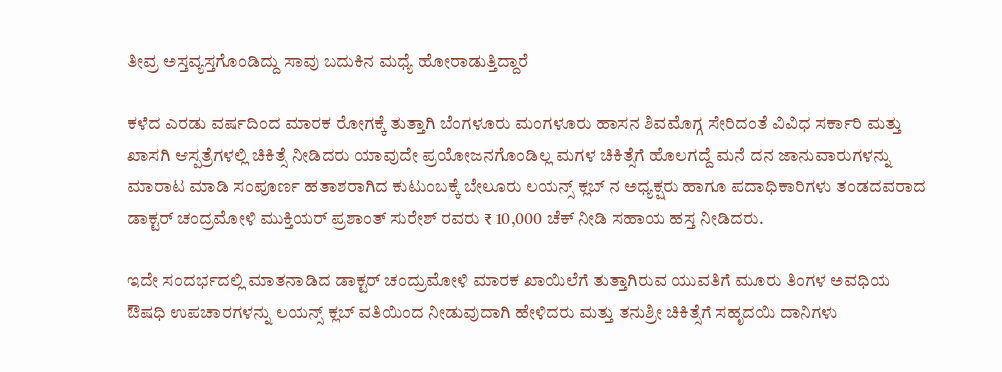ತೀವ್ರ ಅಸ್ತವ್ಯಸ್ತಗೊಂಡಿದ್ದು ಸಾವು ಬದುಕಿನ ಮಧ್ಯೆ ಹೋರಾಡುತ್ತಿದ್ದಾರೆ

ಕಳೆದ ಎರಡು ವರ್ಷದಿಂದ ಮಾರಕ ರೋಗಕ್ಕೆ ತುತ್ತಾಗಿ ಬೆಂಗಳೂರು ಮಂಗಳೂರು ಹಾಸನ ಶಿವಮೊಗ್ಗ ಸೇರಿದಂತೆ ವಿವಿಧ ಸರ್ಕಾರಿ ಮತ್ತು ಖಾಸಗಿ ಆಸ್ಪತ್ರೆಗಳಲ್ಲಿ ಚಿಕಿತ್ಸೆ ನೀಡಿದರು ಯಾವುದೇ ಪ್ರಯೋಜನಗೊಂಡಿಲ್ಲ ಮಗಳ ಚಿಕಿತ್ಸೆಗೆ ಹೊಲಗದ್ದೆ ಮನೆ ದನ ಜಾನುವಾರುಗಳನ್ನು ಮಾರಾಟ ಮಾಡಿ ಸಂಪೂರ್ಣ ಹತಾಶರಾಗಿದ ಕುಟುಂಬಕ್ಕೆ ಬೇಲೂರು ಲಯನ್ಸ್ ಕ್ಲಬ್ ನ ಅಧ್ಯಕ್ಷರು ಹಾಗೂ ಪದಾಧಿಕಾರಿಗಳು ತಂಡದವರಾದ ಡಾಕ್ಟರ್ ಚಂದ್ರಮೋಳಿ ಮುಕ್ತಿಯರ್ ಪ್ರಶಾಂತ್ ಸುರೇಶ್ ರವರು ₹ 10,000 ಚೆಕ್ ನೀಡಿ ಸಹಾಯ ಹಸ್ತ ನೀಡಿದರು.

ಇದೇ ಸಂದರ್ಭದಲ್ಲಿ ಮಾತನಾಡಿದ ಡಾಕ್ಟರ್ ಚಂದ್ರುಮೋಳಿ ಮಾರಕ ಖಾಯಿಲೆಗೆ ತುತ್ತಾಗಿರುವ ಯುವತಿಗೆ ಮೂರು ತಿಂಗಳ ಅವಧಿಯ ಔಷಧಿ ಉಪಚಾರಗಳನ್ನು ಲಯನ್ಸ್ ಕ್ಲಬ್ ವತಿಯಿಂದ ನೀಡುವುದಾಗಿ ಹೇಳಿದರು ಮತ್ತು ತನುಶ್ರೀ ಚಿಕಿತ್ಸೆಗೆ ಸಹೃದಯಿ ದಾನಿಗಳು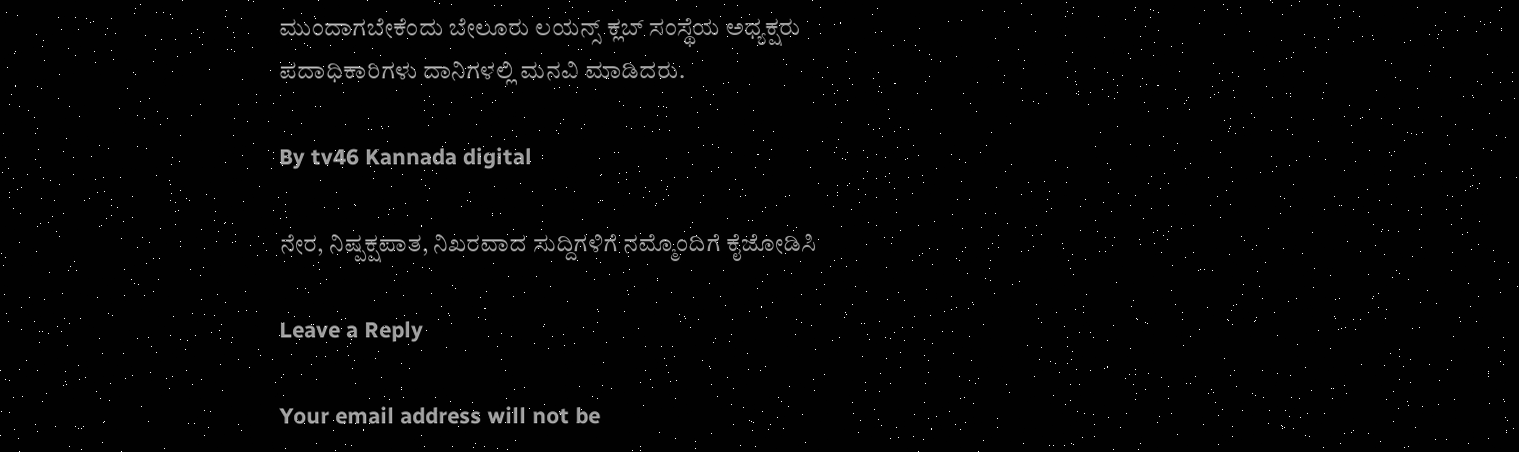ಮುಂದಾಗಬೇಕೆಂದು ಬೇಲೂರು ಲಯನ್ಸ್ ಕ್ಲಬ್ ಸಂಸ್ಥೆಯ ಅಧ್ಯಕ್ಷರು ಪದಾಧಿಕಾರಿಗಳು ದಾನಿಗಳಲ್ಲಿ ಮನವಿ ಮಾಡಿದರು.

By tv46 Kannada digital

ನೇರ, ನಿಷ್ಪಕ್ಷಪಾತ, ನಿಖರವಾದ ಸುದ್ದಿಗಳಿಗೆ ನಮ್ಮೊಂದಿಗೆ ಕೈಜೋಡಿಸಿ

Leave a Reply

Your email address will not be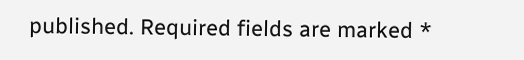published. Required fields are marked *